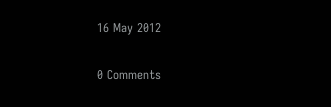16 May 2012

0 Comments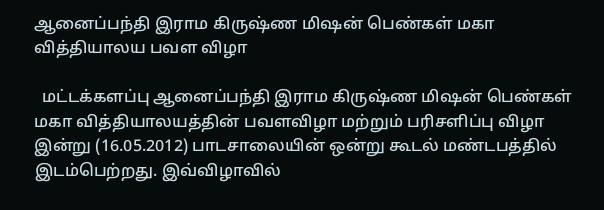ஆனைப்பந்தி இராம கிருஷ்ண மிஷன் பெண்கள் மகா வித்தியாலய பவள விழா

  மட்டக்களப்பு ஆனைப்பந்தி இராம கிருஷ்ண மிஷன் பெண்கள் மகா வித்தியாலயத்தின் பவளவிழா மற்றும் பரிசளிப்பு விழா இன்று (16.05.2012) பாடசாலையின் ஒன்று கூடல் மண்டபத்தில் இடம்பெற்றது. இவ்விழாவில்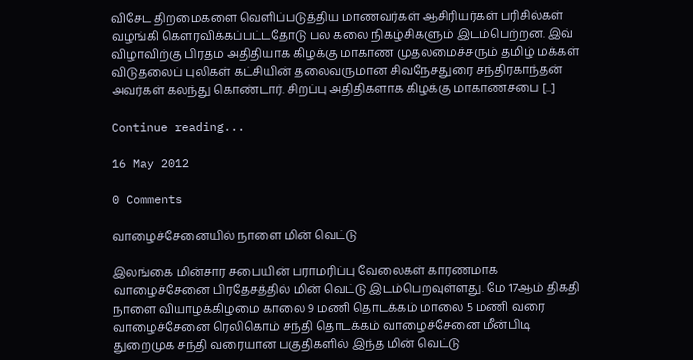விசேட திறமைகளை வெளிப்படுத்திய மாணவர்கள் ஆசிரியர்கள் பரிசில்கள் வழங்கி கெளரவிக்கப்பட்டதோடு பல கலை நிகழ்சிகளும் இடம்பெற்றன. இவ் விழாவிற்கு பிரதம அதிதியாக கிழக்கு மாகாண முதலமைச்சரும் தமிழ் மக்கள் விடுதலைப் புலிகள் கட்சியின் தலைவருமான சிவநேசதுரை சந்திரகாந்தன் அவர்கள் கலந்து கொண்டார். சிறப்பு அதிதிகளாக கிழக்கு மாகாணசபை [...]

Continue reading...

16 May 2012

0 Comments

வாழைச்சேனையில் நாளை மின் வெட்டு

இலங்கை மின்சார சபையின் பராமரிப்பு வேலைகள் காரணமாக வாழைச்சேனை பிரதேசத்தில் மின் வெட்டு இடம்பெறவுள்ளது. மே 17ஆம் திகதி நாளை வியாழக்கிழமை காலை 9 மணி தொடக்கம் மாலை 5 மணி வரை வாழைச்சேனை ரெலிகொம் சந்தி தொடக்கம் வாழைச்சேனை மீன்பிடி துறைமுக சந்தி வரையான பகுதிகளில் இந்த மின் வெட்டு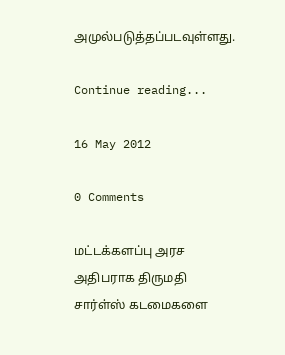அமுல்படுத்தப்படவுள்ளது.

Continue reading...

16 May 2012

0 Comments

மட்டக்களப்பு அரச அதிபராக திருமதி சார்ள்ஸ் கடமைகளை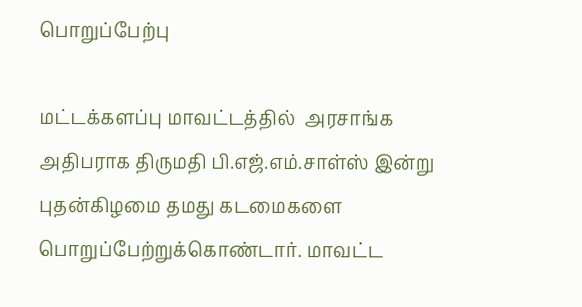பொறுப்பேற்பு

மட்டக்களப்பு மாவட்டத்தில்  அரசாங்க அதிபராக திருமதி பி.எஜ்.எம்.சாள்ஸ் இன்று புதன்கிழமை தமது கடமைகளை பொறுப்பேற்றுக்கொண்டார். மாவட்ட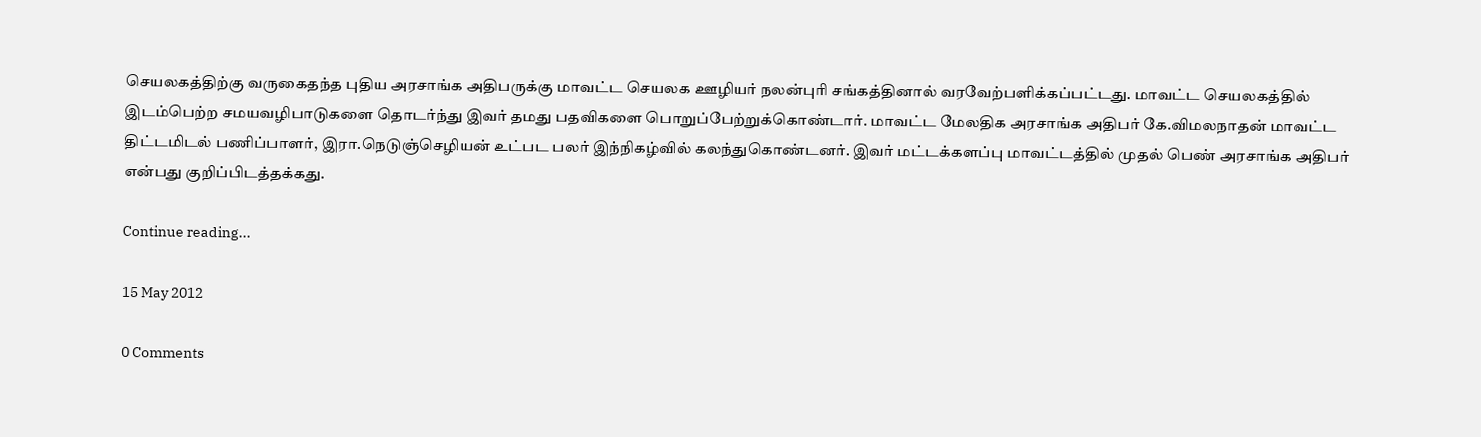செயலகத்திற்கு வருகைதந்த புதிய அரசாங்க அதிபருக்கு மாவட்ட செயலக ஊழியர் நலன்புரி சங்கத்தினால் வரவேற்பளிக்கப்பட்டது. மாவட்ட செயலகத்தில் இடம்பெற்ற சமயவழிபாடுகளை தொடர்ந்து இவர் தமது பதவிகளை பொறுப்பேற்றுக்கொண்டார். மாவட்ட மேலதிக அரசாங்க அதிபர் கே.விமலநாதன் மாவட்ட திட்டமிடல் பணிப்பாளர், இரா.நெடுஞ்செழியன் உட்பட பலர் இந்நிகழ்வில் கலந்துகொண்டனர். இவர் மட்டக்களப்பு மாவட்டத்தில் முதல் பெண் அரசாங்க அதிபர் என்பது குறிப்பிடத்தக்கது.

Continue reading...

15 May 2012

0 Comments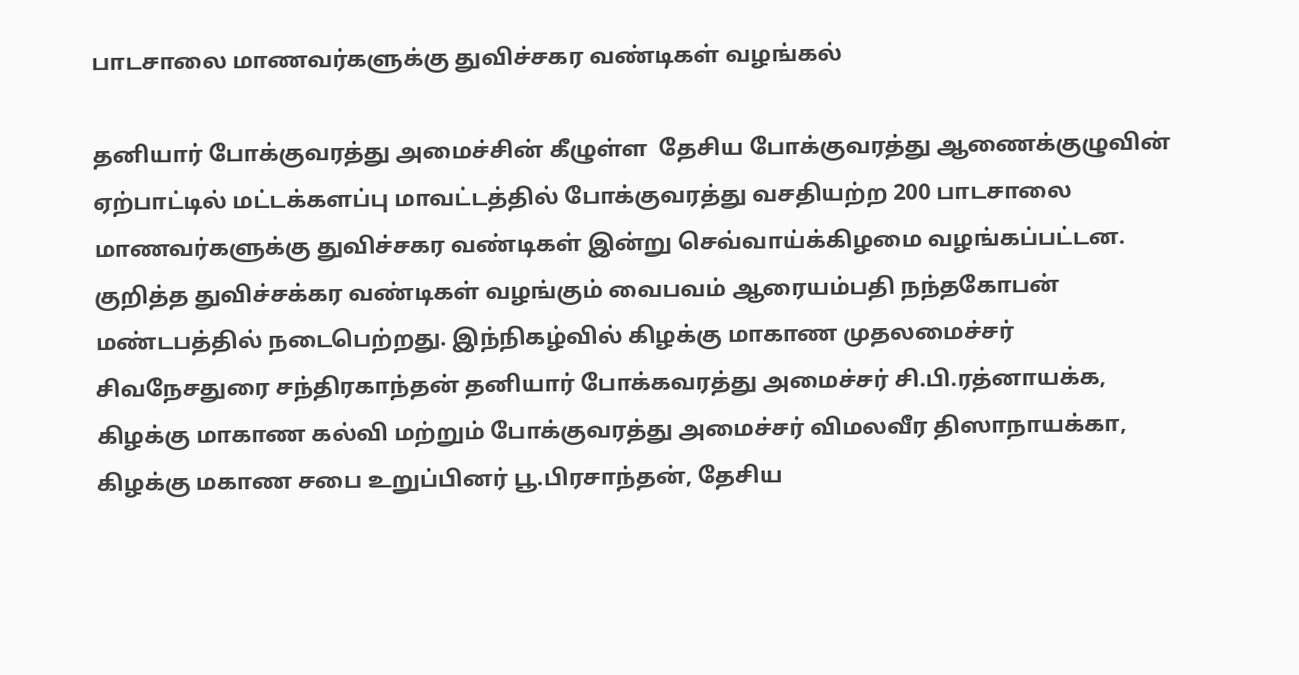பாடசாலை மாணவர்களுக்கு துவிச்சகர வண்டிகள் வழங்கல்

தனியார் போக்குவரத்து அமைச்சின் கீழுள்ள  தேசிய போக்குவரத்து ஆணைக்குழுவின் ஏற்பாட்டில் மட்டக்களப்பு மாவட்டத்தில் போக்குவரத்து வசதியற்ற 200 பாடசாலை மாணவர்களுக்கு துவிச்சகர வண்டிகள் இன்று செவ்வாய்க்கிழமை வழங்கப்பட்டன. குறித்த துவிச்சக்கர வண்டிகள் வழங்கும் வைபவம் ஆரையம்பதி நந்தகோபன் மண்டபத்தில் நடைபெற்றது. இந்நிகழ்வில் கிழக்கு மாகாண முதலமைச்சர் சிவநேசதுரை சந்திரகாந்தன் தனியார் போக்கவரத்து அமைச்சர் சி.பி.ரத்னாயக்க, கிழக்கு மாகாண கல்வி மற்றும் போக்குவரத்து அமைச்சர் விமலவீர திஸாநாயக்கா, கிழக்கு மகாண சபை உறுப்பினர் பூ.பிரசாந்தன், தேசிய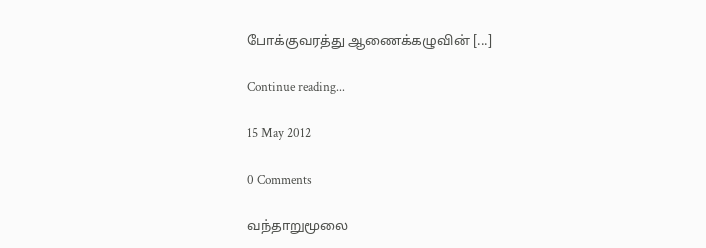போக்குவரத்து ஆணைக்கழுவின் [...]

Continue reading...

15 May 2012

0 Comments

வந்தாறுமூலை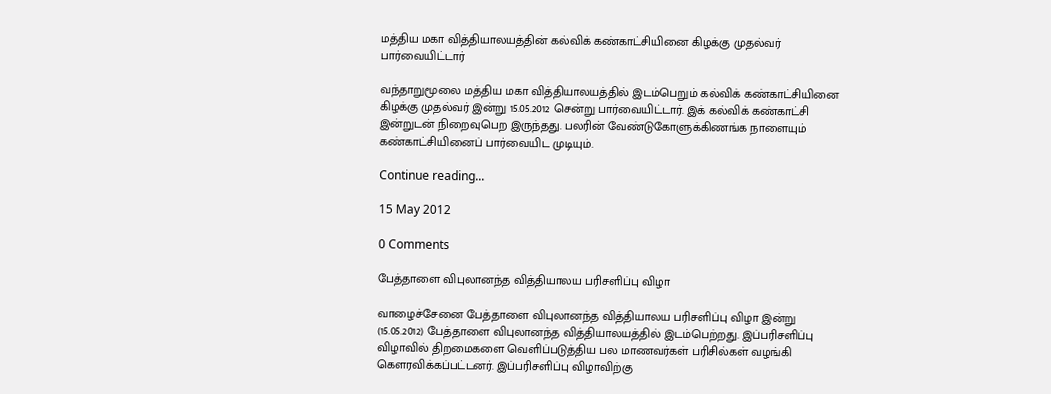மத்திய மகா வித்தியாலயத்தின் கல்விக் கண்காட்சியினை கிழக்கு முதல்வர் பார்வையிட்டார்

வந்தாறுமூலை மத்திய மகா வித்தியாலயத்தில் இடம்பெறும் கல்விக் கண்காட்சியினை கிழக்கு முதல்வர் இன்று 15.05.2012 சென்று பார்வையிட்டார். இக் கல்விக் கண்காட்சி இன்றுடன் நிறைவுபெற இருந்தது. பலரின் வேண்டுகோளுக்கிணங்க நாளையும் கண்காட்சியினைப் பார்வையிட முடியும்.

Continue reading...

15 May 2012

0 Comments

பேத்தாளை விபுலானந்த வித்தியாலய பரிசளிப்பு விழா

வாழைச்சேனை பேத்தாளை விபுலானந்த வித்தியாலய பரிசளிப்பு விழா இன்று (15.05.2012) பேத்தாளை விபுலானந்த வித்தியாலயத்தில் இடம்பெற்றது. இப்பரிசளிப்பு விழாவில் திறமைகளை வெளிப்படுத்திய பல மாணவர்கள் பரிசில்கள் வழங்கி கெளரவிக்கப்பட்டனர். இப்பரிசளிப்பு விழாவிற்கு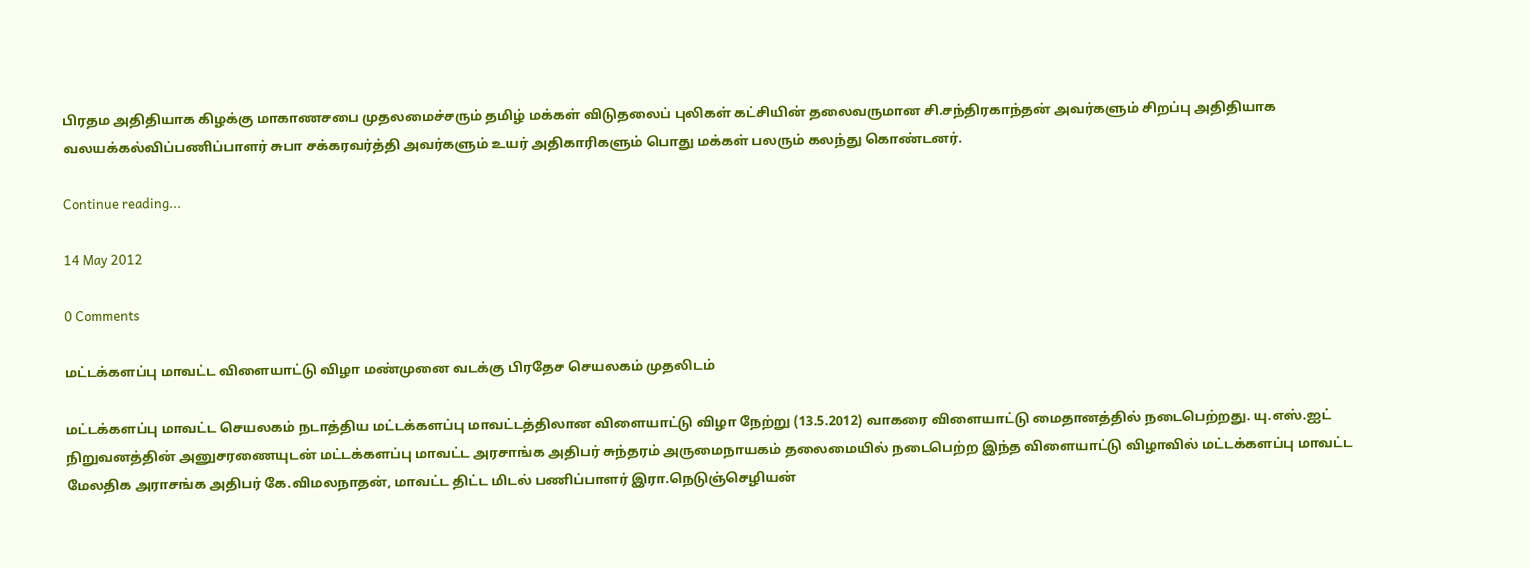பிரதம அதிதியாக கிழக்கு மாகாணசபை முதலமைச்சரும் தமிழ் மக்கள் விடுதலைப் புலிகள் கட்சியின் தலைவருமான சி.சந்திரகாந்தன் அவர்களும் சிறப்பு அதிதியாக வலயக்கல்விப்பணிப்பாளர் சுபா சக்கரவர்த்தி அவர்களும் உயர் அதிகாரிகளும் பொது மக்கள் பலரும் கலந்து கொண்டனர்.

Continue reading...

14 May 2012

0 Comments

மட்டக்களப்பு மாவட்ட விளையாட்டு விழா மண்முனை வடக்கு பிரதேச செயலகம் முதலிடம்

மட்டக்களப்பு மாவட்ட செயலகம் நடாத்திய மட்டக்களப்பு மாவட்டத்திலான விளையாட்டு விழா நேற்று (13.5.2012) வாகரை விளையாட்டு மைதானத்தில் நடைபெற்றது. யு.எஸ்.ஐட் நிறுவனத்தின் அனுசரணையுடன் மட்டக்களப்பு மாவட்ட அரசாங்க அதிபர் சுந்தரம் அருமைநாயகம் தலைமையில் நடைபெற்ற இந்த விளையாட்டு விழாவில் மட்டக்களப்பு மாவட்ட மேலதிக அராசங்க அதிபர் கே.விமலநாதன், மாவட்ட திட்ட மிடல் பணிப்பாளர் இரா.நெடுஞ்செழியன்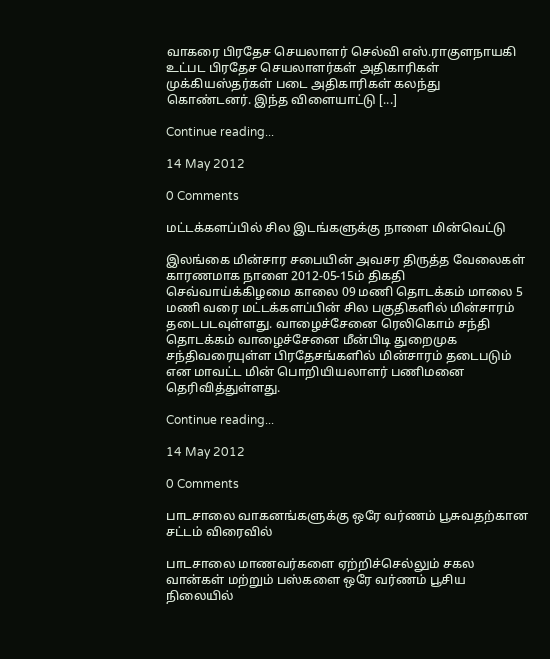வாகரை பிரதேச செயலாளர் செல்வி எஸ்.ராகுளநாயகி உட்பட பிரதேச செயலாளர்கள் அதிகாரிகள் முக்கியஸ்தர்கள் படை அதிகாரிகள் கலந்து கொண்டனர். இந்த விளையாட்டு [...]

Continue reading...

14 May 2012

0 Comments

மட்டக்களப்பில் சில இடங்களுக்கு நாளை மின்வெட்டு

இலங்கை மின்சார சபையின் அவசர திருத்த வேலைகள் காரணமாக நாளை 2012-05-15ம் திகதி செவ்வாய்க்கிழமை காலை 09 மணி தொடக்கம் மாலை 5 மணி வரை மட்டக்களப்பின் சில பகுதிகளில் மின்சாரம் தடைபடவுள்ளது. வாழைச்சேனை ரெலிகொம் சந்தி தொடக்கம் வாழைச்சேனை மீன்பிடி துறைமுக சந்திவரையுள்ள பிரதேசங்களில் மின்சாரம் தடைபடும் என மாவட்ட மின் பொறியியலாளர் பணிமனை தெரிவித்துள்ளது.

Continue reading...

14 May 2012

0 Comments

பாடசாலை வாகனங்களுக்கு ஒரே வர்ணம் பூசுவதற்கான சட்டம் விரைவில்

பாடசாலை மாணவர்களை ஏற்றிச்செல்லும் சகல வான்கள் மற்றும் பஸ்களை ஒரே வர்ணம் பூசிய நிலையில்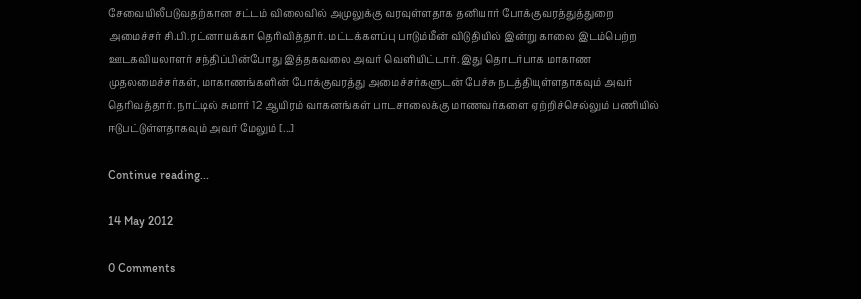சேவையிலீபடுவதற்கான சட்டம் விலைவில் அமுலுக்கு வரவுள்ளதாக தனியார் போக்குவரத்துத்துறை அமைச்சர் சி.பி.ரட்னாயக்கா தெரிவித்தார். மட்டக்களப்பு பாடும்மீன் விடுதியில் இன்று காலை இடம்பெற்ற ஊடகவியலாளர் சந்திப்பின்போது இத்தகவலை அவர் வெளியிட்டார். இது தொடர்பாக மாகாண முதலமைச்சர்கள், மாகாணங்களின் போக்குவரத்து அமைச்சர்களுடன் பேச்சு நடத்தியுள்ளதாகவும் அவர் தெரிவத்தார். நாட்டில் சுமார் 12 ஆயிரம் வாகனங்கள் பாடசாலைக்கு மாணவர்களை ஏற்றிச்செல்லும் பணியில் ஈடுபட்டுள்ளதாகவும் அவர் மேலும் [...]

Continue reading...

14 May 2012

0 Comments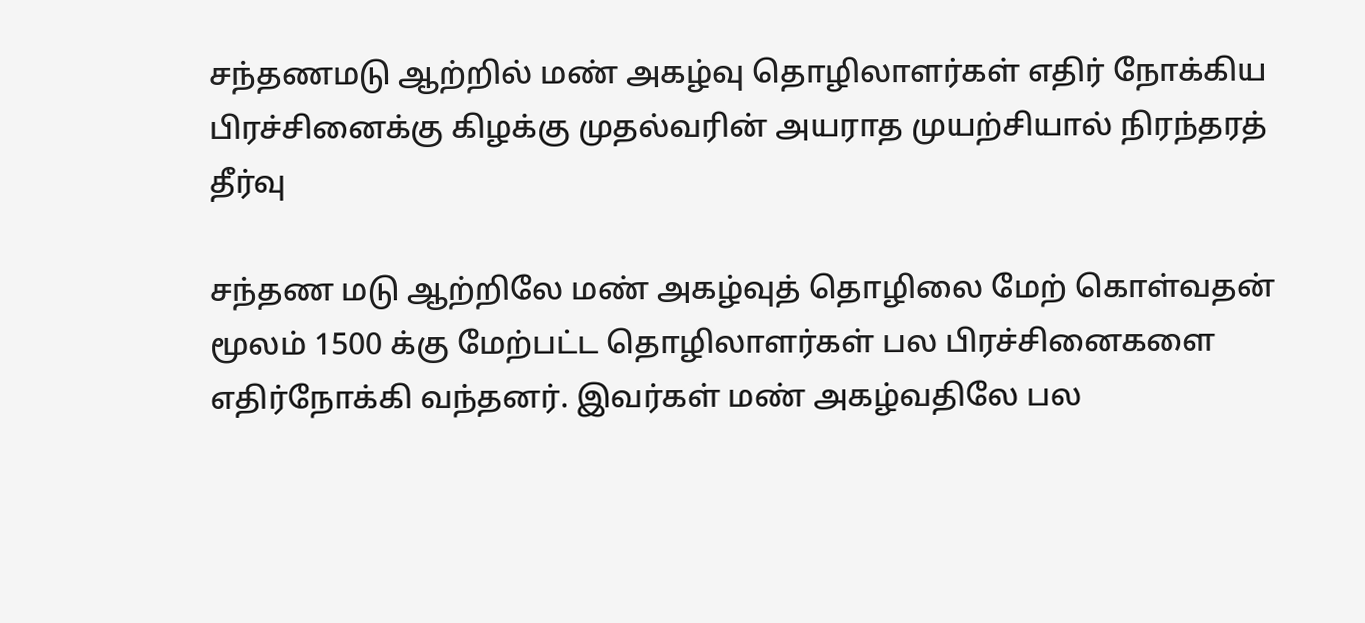சந்தணமடு ஆற்றில் மண் அகழ்வு தொழிலாளர்கள் எதிர் நோக்கிய பிரச்சினைக்கு கிழக்கு முதல்வரின் அயராத முயற்சியால் நிரந்தரத் தீர்வு

சந்தண மடு ஆற்றிலே மண் அகழ்வுத் தொழிலை மேற் கொள்வதன் மூலம் 1500 க்கு மேற்பட்ட தொழிலாளர்கள் பல பிரச்சினைகளை எதிர்நோக்கி வந்தனர். இவர்கள் மண் அகழ்வதிலே பல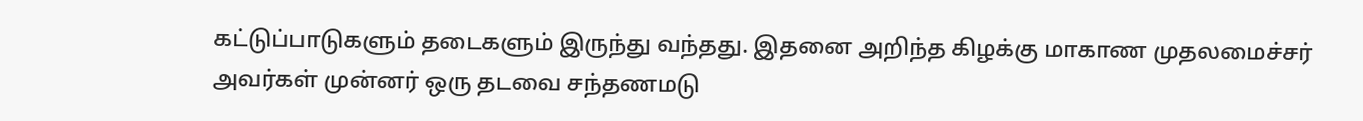கட்டுப்பாடுகளும் தடைகளும் இருந்து வந்தது. இதனை அறிந்த கிழக்கு மாகாண முதலமைச்சர் அவர்கள் முன்னர் ஒரு தடவை சந்தணமடு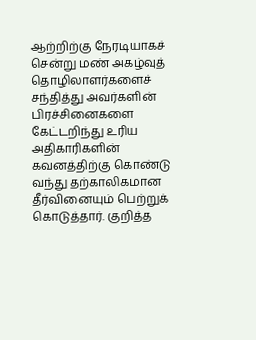ஆற்றிற்கு நேரடியாகச் சென்று மண் அகழ்வுத் தொழிலாளர்களைச் சந்தித்து அவர்களின் பிரச்சினைகளை கேட்டறிந்து உரிய அதிகாரிகளின் கவனத்திற்கு கொண்டு வந்து தற்காலிகமான தீர்வினையும் பெற்றுக் கொடுத்தார். குறித்த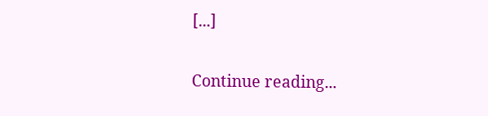[...]

Continue reading...